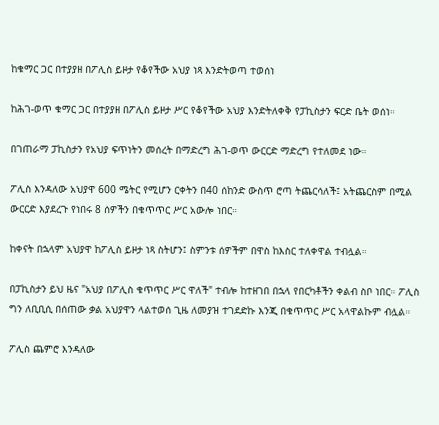ከቁማር ጋር በተያያዘ በፖሊስ ይዞታ የቆየችው አህያ ነጻ እንድትወጣ ተወሰነ

ከሕገ-ወጥ ቁማር ጋር በተያያዘ በፖሊስ ይዞታ ሥር የቆየችው አህያ እንድትለቀቅ የፓኪስታን ፍርድ ቤት ወሰነ።

በገጠራማ ፓኪስታን የአህያ ፍጥነትን መሰረት በማድረግ ሕገ-ወጥ ውርርድ ማድረግ የተለመደ ነው።

ፖሊስ እንዳለው አህያዋ 600 ሜትር የሚሆን ርቀትን በ40 ሰከንድ ውስጥ ሮጣ ትጨርሳለች፤ አትጨርስም በሚል ውርርድ እያደረጉ የነበሩ 8 ሰዎችን በቁጥጥር ሥር አውሎ ነበር።

ከቀናት በኋላም አህያዋ ከፖሊስ ይዞታ ነጻ ስትሆን፤ ስምንቱ ሰዎችም በዋስ ከእስር ተለቀዋል ተብሏል።

በፓኪስታን ይህ ዜና "አህያ በፖሊስ ቁጥጥር ሥር ዋለች" ተብሎ ከተዘገበ በኋላ የበርካቶችን ቀልብ ስቦ ነበር። ፖሊስ ግን ለቢቢሲ በሰጠው ቃል አህያዋን ላልተወሰ ጊዜ ለመያዝ ተገደድኩ እንጂ በቁጥጥር ሥር አላዋልኩም ብሏል።

ፖሊስ ጨምሮ እንዳለው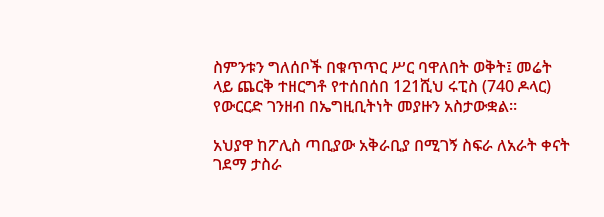ስምንቱን ግለሰቦች በቁጥጥር ሥር ባዋለበት ወቅት፤ መሬት ላይ ጨርቅ ተዘርግቶ የተሰበሰበ 121ሺህ ሩፒስ (740 ዶላር) የውርርድ ገንዘብ በኤግዚቢትነት መያዙን አስታውቋል።

አህያዋ ከፖሊስ ጣቢያው አቅራቢያ በሚገኝ ስፍራ ለአራት ቀናት ገደማ ታስራ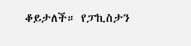ቆይታለች። የፓኪስታን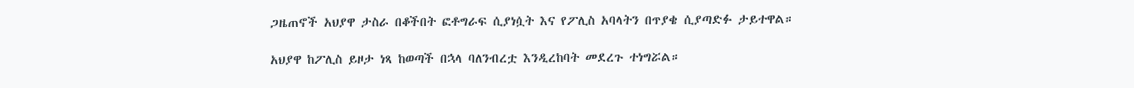ጋዜጠኖች አህያዋ ታስራ በቆችበት ፎቶግራፍ ሲያነሷት እና የፖሊስ አባላትን በጥያቄ ሲያጣድፉ ታይተዋል።

አህያዋ ከፖሊስ ይዞታ ነጻ ከወጣች በኋላ ባለንብረቷ እንዲረከባት መደረጉ ተነግሯል።